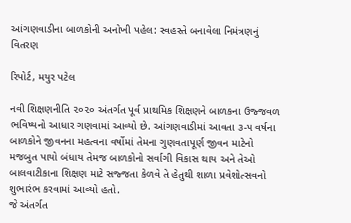આંગણવાડીના બાળકોની અનોખી પહેલ: સ્વહસ્તે બનાવેલા નિમંત્રણનું વિતરણ

રિપોર્ટ, મયુર પટેલ

નવી શિક્ષણનીતિ ૨૦૨૦ અંતર્ગત પૂર્વ પ્રાથમિક શિક્ષણને બાળકના ઉજ્જવળ ભવિષ્યનો આધાર ગણવામાં આવ્યો છે. આંગણવાડીમાં આવતા ૩-૫ વર્ષના બાળકોને જીવનના મહત્વના વર્ષોમાં તેમના ગુણવતાપૂર્ણ જીવન માટેનો મજબુત પાયો બંધાય તેમજ બાળકોનો સર્વાગી વિકાસ થાય અને તેઓ બાલવાટીકાના શિક્ષણ માટે સજ્જતા કેળવે તે હેતુથી શાળા પ્રવેશોત્સવનો શુભારંભ કરવામાં આવ્યો હતો.
જે અંતર્ગત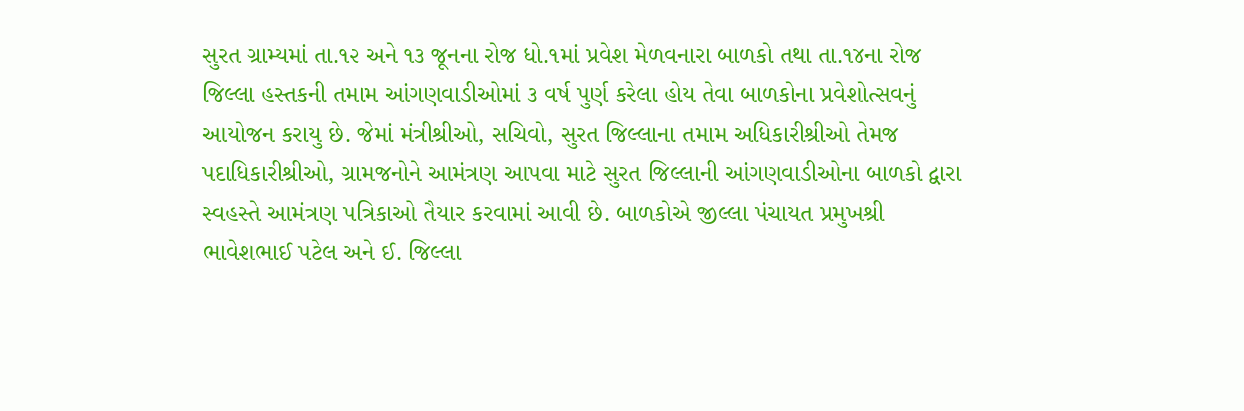સુરત ગ્રામ્યમાં તા.૧૨ અને ૧૩ જૂનના રોજ ધો.૧માં પ્રવેશ મેળવનારા બાળકો તથા તા.૧૪ના રોજ જિલ્લા હસ્તકની તમામ આંગણવાડીઓમાં ૩ વર્ષ પુર્ણ કરેલા હોય તેવા બાળકોના પ્રવેશોત્સવનું આયોજન કરાયુ છે. જેમાં મંત્રીશ્રીઓ, સચિવો, સુરત જિલ્લાના તમામ અધિકારીશ્રીઓ તેમજ પદાધિકારીશ્રીઓ, ગ્રામજનોને આમંત્રણ આપવા માટે સુરત જિલ્લાની આંગણવાડીઓના બાળકો દ્વારા સ્વહસ્તે આમંત્રણ પત્રિકાઓ તૈયાર કરવામાં આવી છે. બાળકોએ જીલ્લા પંચાયત પ્રમુખશ્રી ભાવેશભાઈ પટેલ અને ઈ. જિલ્લા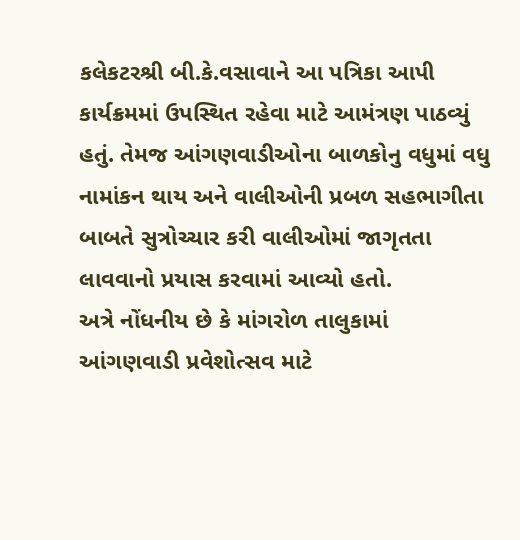કલેકટરશ્રી બી.કે.વસાવાને આ પત્રિકા આપી કાર્યક્રમમાં ઉપસ્થિત રહેવા માટે આમંત્રણ પાઠવ્યું હતું. તેમજ આંગણવાડીઓના બાળકોનુ વધુમાં વધુ નામાંકન થાય અને વાલીઓની પ્રબળ સહભાગીતા બાબતે સુત્રોચ્ચાર કરી વાલીઓમાં જાગૃતતા લાવવાનો પ્રયાસ કરવામાં આવ્યો હતો.
અત્રે નોંધનીય છે કે માંગરોળ તાલુકામાં આંગણવાડી પ્રવેશોત્સવ માટે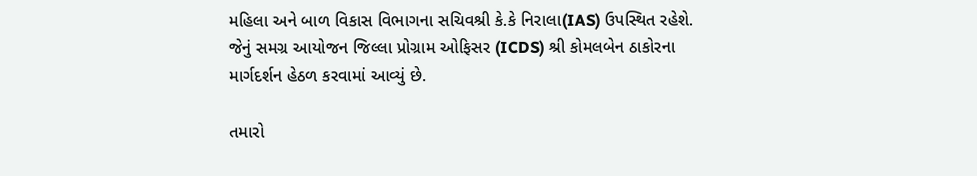મહિલા અને બાળ વિકાસ વિભાગના સચિવશ્રી કે.કે નિરાલા(IAS) ઉપસ્થિત રહેશે. જેનું સમગ્ર આયોજન જિલ્લા પ્રોગ્રામ ઓફિસર (ICDS) શ્રી કોમલબેન ઠાકોરના માર્ગદર્શન હેઠળ કરવામાં આવ્યું છે.

તમારો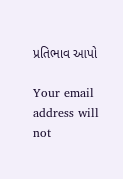પ્રતિભાવ આપો

Your email address will not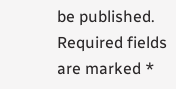be published. Required fields are marked *